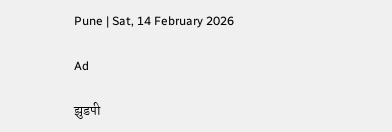Pune | Sat, 14 February 2026

Ad

झुडपी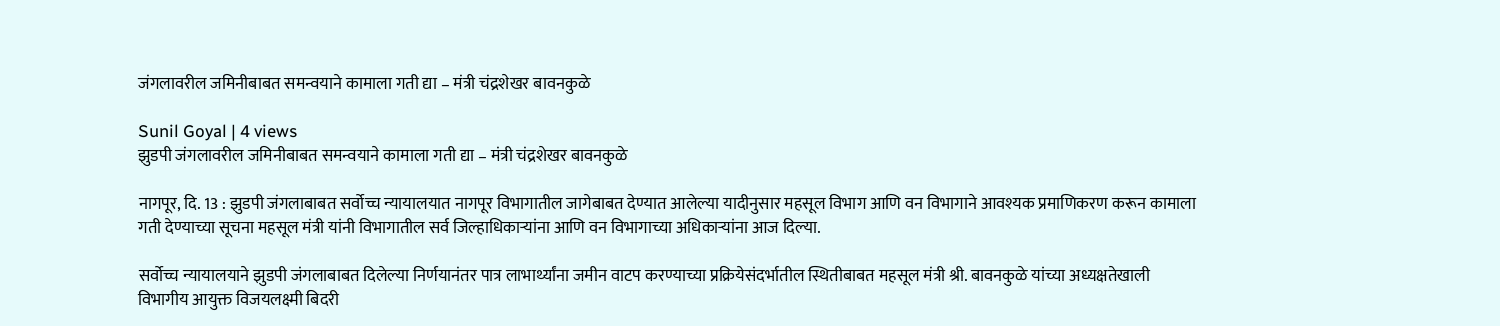जंगलावरील जमिनीबाबत समन्वयाने कामाला गती द्या – मंत्री चंद्रशेखर बावनकुळे

Sunil Goyal | 4 views
झुडपी जंगलावरील जमिनीबाबत समन्वयाने कामाला गती द्या – मंत्री चंद्रशेखर बावनकुळे

नागपूर, दि. 13 : झुडपी जंगलाबाबत सर्वोच्च न्यायालयात नागपूर विभागातील जागेबाबत देण्यात आलेल्या यादीनुसार महसूल विभाग आणि वन विभागाने आवश्यक प्रमाणिकरण करून कामाला गती देण्याच्या सूचना महसूल मंत्री यांनी विभागातील सर्व जिल्हाधिकाऱ्यांना आणि वन विभागाच्या अधिकाऱ्यांना आज दिल्या.

सर्वोच्च न्यायालयाने झुडपी जंगलाबाबत दिलेल्या निर्णयानंतर पात्र लाभार्थ्यांना जमीन वाटप करण्याच्या प्रक्रियेसंदर्भातील स्थितीबाबत महसूल मंत्री श्री. बावनकुळे यांच्या अध्यक्षतेखाली विभागीय आयुक्त विजयलक्ष्मी बिदरी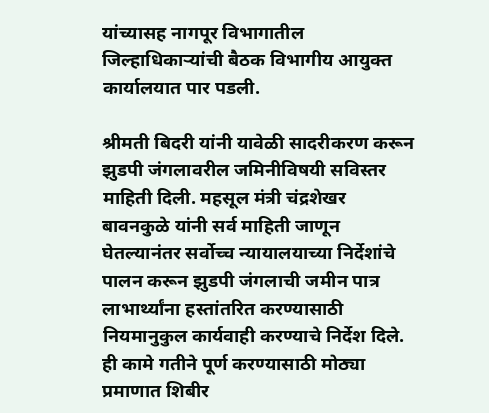यांच्यासह नागपूर विभागातील जिल्हाधिकाऱ्यांची बैठक विभागीय आयुक्त कार्यालयात पार पडली.

श्रीमती बिदरी यांनी यावेळी सादरीकरण करून झुडपी जंगलावरील जमिनीविषयी सविस्तर माहिती दिली. महसूल मंत्री चंद्रशेखर बावनकुळे यांनी सर्व माहिती जाणून घेतल्यानंतर सर्वोच्च न्यायालयाच्या निर्देशांचे पालन करून झुडपी जंगलाची जमीन पात्र लाभार्थ्यांना हस्तांतरित करण्यासाठी  नियमानुकुल कार्यवाही करण्याचे निर्देश दिले. ही कामे गतीने पूर्ण करण्यासाठी मोठ्या प्रमाणात शिबीर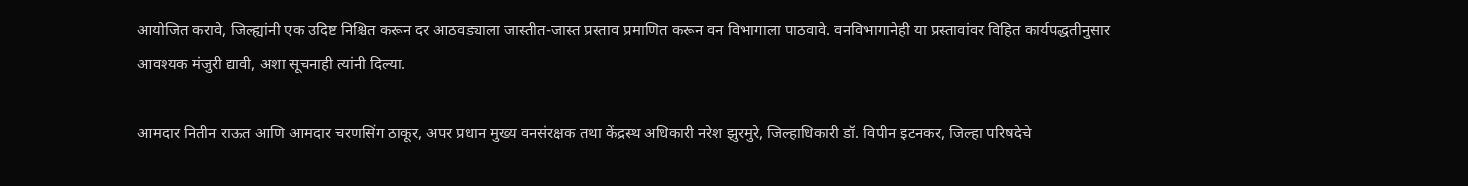आयोजित करावे, जिल्ह्यांनी एक उदिष्ट निश्चित करून दर आठवड्याला जास्तीत-जास्त प्रस्ताव प्रमाणित करून वन विभागाला पाठवावे. वनविभागानेही या प्रस्तावांवर विहित कार्यपद्धतीनुसार आवश्यक मंजुरी द्यावी, अशा सूचनाही त्यांनी दिल्या.

आमदार नितीन राऊत आणि आमदार चरणसिंग ठाकूर, अपर प्रधान मुख्य वनसंरक्षक तथा केंद्रस्थ अधिकारी नरेश झुरमुरे, जिल्हाधिकारी डॉ. विपीन इटनकर, जिल्हा परिषदेचे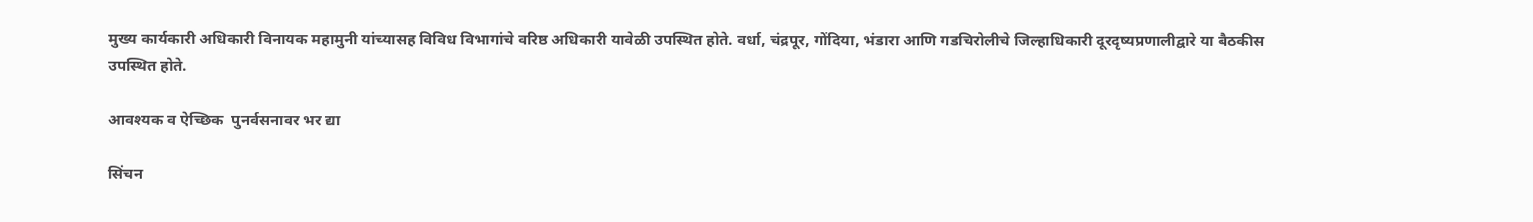मुख्य कार्यकारी अधिकारी विनायक महामुनी यांच्यासह विविध विभागांचे वरिष्ठ अधिकारी यावेळी उपस्थित होते. वर्धा, चंद्रपूर, गोंदिया, भंडारा आणि गडचिरोलीचे जिल्हाधिकारी दूरदृष्यप्रणालीद्वारे या बैठकीस उपस्थित होते.

आवश्यक व ऐच्छिक  पुनर्वसनावर भर द्या

सिंचन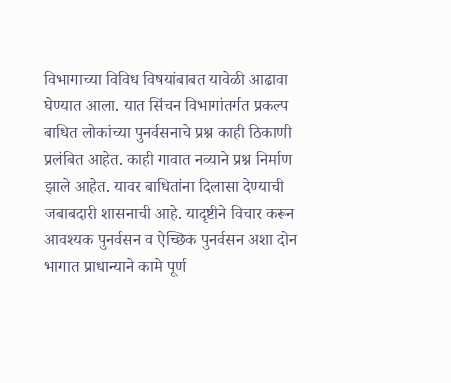विभागाच्या विविध विषयांबाबत यावेळी आढावा घेण्यात आला. यात सिंचन विभागांतर्गत प्रकल्प बाधित लोकांच्या पुनर्वसनाचे प्रश्न काही ठिकाणी प्रलंबित आहेत. काही गावात नव्याने प्रश्न निर्माण झाले आहेत. यावर बाधितांना दिलासा देण्याची जबाबदारी शासनाची आहे. यादृष्टीने विचार करून आवश्यक पुनर्वसन व ऐच्छिक पुनर्वसन अशा दोन भागात प्राधान्याने कामे पूर्ण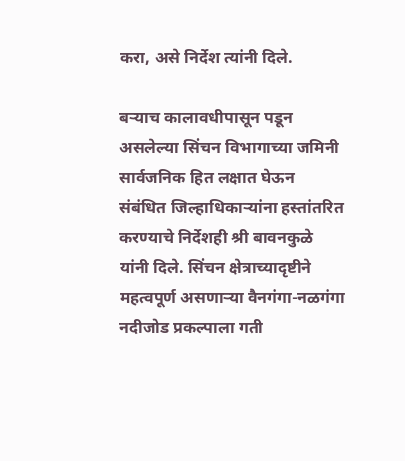करा, असे निर्देश त्यांनी दिले.

बऱ्याच कालावधीपासून पडून असलेल्या सिंचन विभागाच्या जमिनी सार्वजनिक हित लक्षात घेऊन संबंधित जिल्हाधिकाऱ्यांना हस्तांतरित करण्याचे निर्देशही श्री बावनकुळे यांनी दिले. सिंचन क्षेत्राच्यादृष्टीने महत्वपूर्ण असणाऱ्या वैनगंगा-नळगंगा नदीजोड प्रकल्पाला गती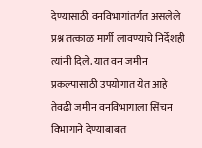देण्यासाठी वनविभागांतर्गत असलेले प्रश्न तत्काळ मार्गी लावण्याचे निर्देशही त्यांनी दिले. यात वन जमीन प्रकल्पासाठी उपयोगात येत आहे तेवढी जमीन वनविभागाला सिंचन विभागाने देण्याबाबत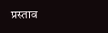प्रस्ताव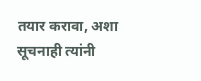तयार करावा, अशा सूचनाही त्यांनी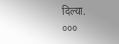दिल्या.
०००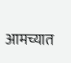आमच्यात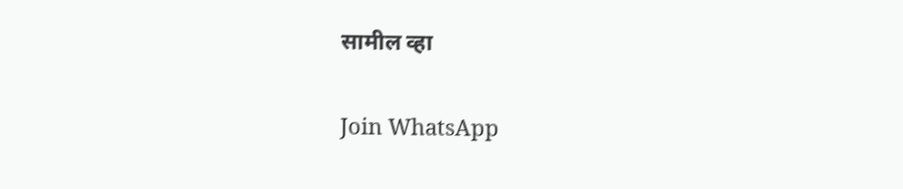सामील व्हा

Join WhatsApp